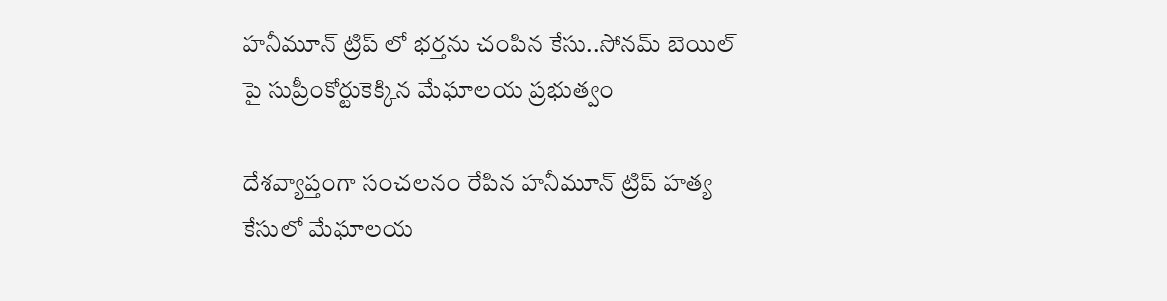హనీమూన్ ట్రిప్ లో భర్తను చంపిన కేసు..సోనమ్ బెయిల్ పై సుప్రీంకోర్టుకెక్కిన మేఘాలయ ప్రభుత్వం

దేశవ్యాప్తంగా సంచలనం రేపిన హనీమూన్ ట్రిప్ హత్య కేసులో మేఘాలయ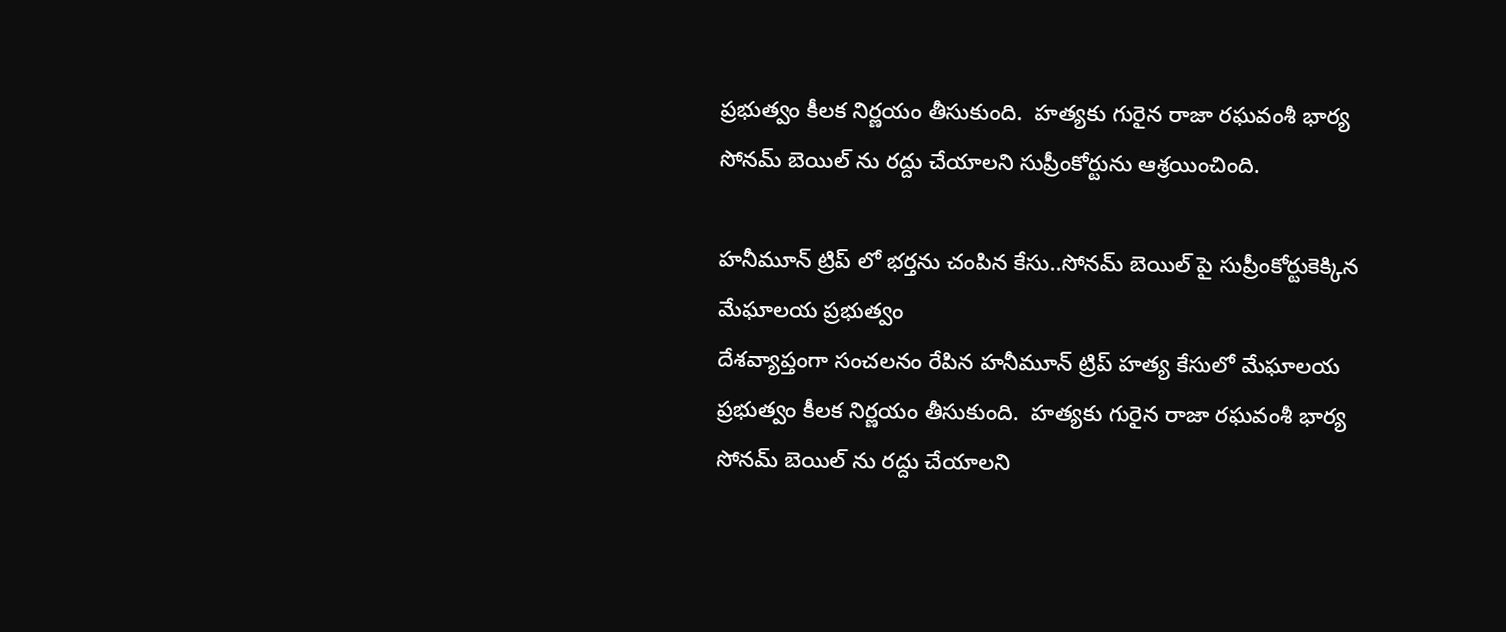ప్రభుత్వం కీలక నిర్ణయం తీసుకుంది.  హత్యకు గురైన రాజా రఘవంశీ భార్య సోనమ్ బెయిల్ ను రద్దు చేయాలని సుప్రీంకోర్టును ఆశ్రయించింది.

హనీమూన్ ట్రిప్ లో భర్తను చంపిన కేసు..సోనమ్ బెయిల్ పై సుప్రీంకోర్టుకెక్కిన మేఘాలయ ప్రభుత్వం
దేశవ్యాప్తంగా సంచలనం రేపిన హనీమూన్ ట్రిప్ హత్య కేసులో మేఘాలయ ప్రభుత్వం కీలక నిర్ణయం తీసుకుంది.  హత్యకు గురైన రాజా రఘవంశీ భార్య సోనమ్ బెయిల్ ను రద్దు చేయాలని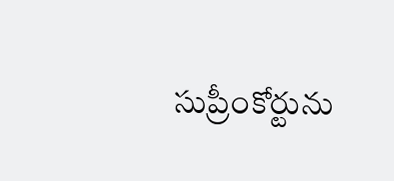సుప్రీంకోర్టును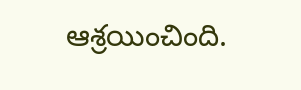ఆశ్రయించింది.